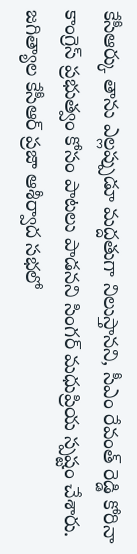కేసీఆర్కు తాను ఎల్లప్పుడూ మద్దతుగా నిలుస్తానని, సీఎం రేవంత్ రెడ్డి కోరినా కాంగ్రెస్ ప్రభుత్వం కోసం పాటలు పాడనని సింగర్ మధుప్రియ స్పష్టం చేశారు. జగిత్యాల కేసీఆర్ ప్రజా ఆశీర్వాద సభలో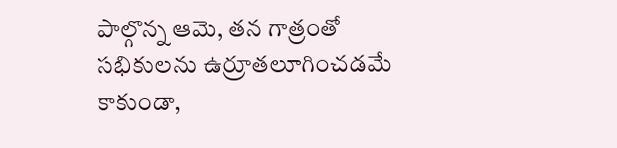పాల్గొన్న ఆమె, తన గాత్రంతో సభికులను ఉర్రూతలూగించడమే కాకుండా,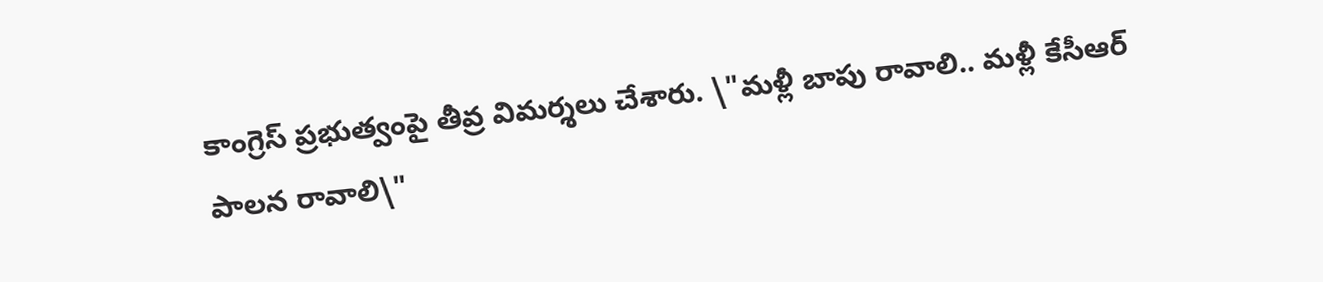కాంగ్రెస్ ప్రభుత్వంపై తీవ్ర విమర్శలు చేశారు. \"మళ్లీ బాపు రావాలి.. మళ్లీ కేసీఆర్ పాలన రావాలి\"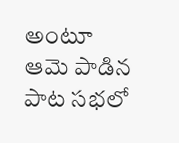అంటూ ఆమె పాడిన పాట సభలో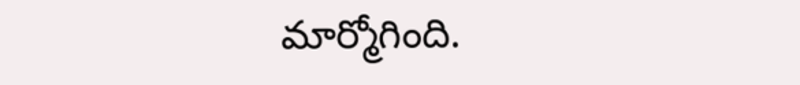మార్మోగింది.